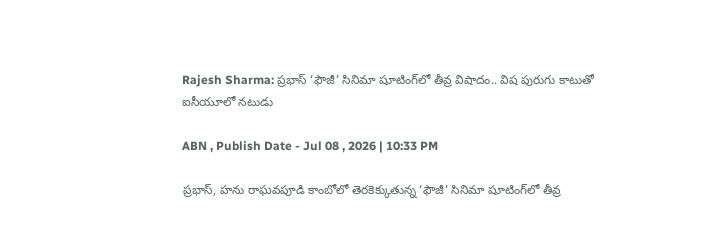Rajesh Sharma: ప్రభాస్ ‘ఫౌజీ’ సినిమా షూటింగ్‌లో తీవ్ర విషాదం.. విష‌ పురుగు కాటుతో ఐసీయూలో న‌టుడు

ABN , Publish Date - Jul 08 , 2026 | 10:33 PM

ప్రభాస్, హ‌ను రాఘ‌వ‌పూడి కాంబోలో తెర‌కెక్కుతున్న ‘ఫౌజీ’ సినిమా షూటింగ్‌లో తీవ్ర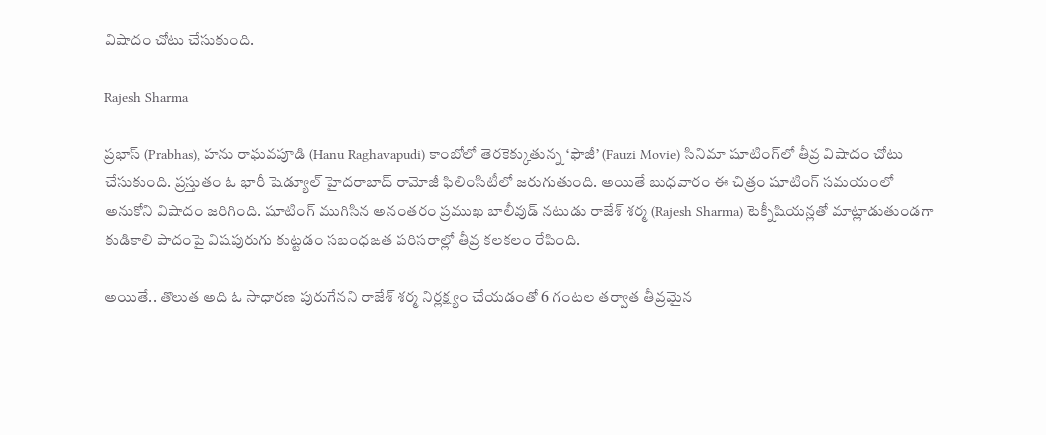విషాదం చోటు చేసుకుంది.

Rajesh Sharma

ప్రభాస్ (Prabhas), హ‌ను రాఘ‌వ‌పూడి (Hanu Raghavapudi) కాంబోలో తెర‌కెక్కుతున్న ‘ఫౌజీ’ (Fauzi Movie) సినిమా షూటింగ్‌లో తీవ్ర విషాదం చోటు చేసుకుంది. ప్ర‌స్తుతం ఓ భారీ షెడ్యూల్ హైద‌రాబాద్ రామోజీ ఫిలింసిటీలో జ‌రుగుతుంది. అయితే బుధ‌వారం ఈ చిత్రం షూటింగ్ స‌మ‌యంలో అనుకోని విషాదం జ‌రిగింది. షూటింగ్ ముగిసిన అనంత‌రం ప్ర‌ముఖ బాలీవుడ్ న‌టుడు రాజేశ్ శ‌ర్మ (Rajesh Sharma) టెక్నీషియన్లతో మాట్లాడుతుండగా కుడికాలి పాదంపై విషపురుగు కుట్ట‌డం స‌బంధ‌ఙ‌త‌ ప‌రిస‌రాల్లో తీవ్ర క‌లక‌లం రేపింది.

అయితే.. తొలుత అది ఓ సాధారణ పురుగేనని రాజేశ్ శ‌ర్మ‌ నిర్లక్ష్యం చేయ‌డంతో 6 గంటల తర్వాత తీవ్రమైన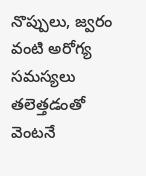నొప్పులు, జ్వరం వంటి అరోగ్య స‌మ‌స్య‌లు త‌లెత్త‌డంతో వెంట‌నే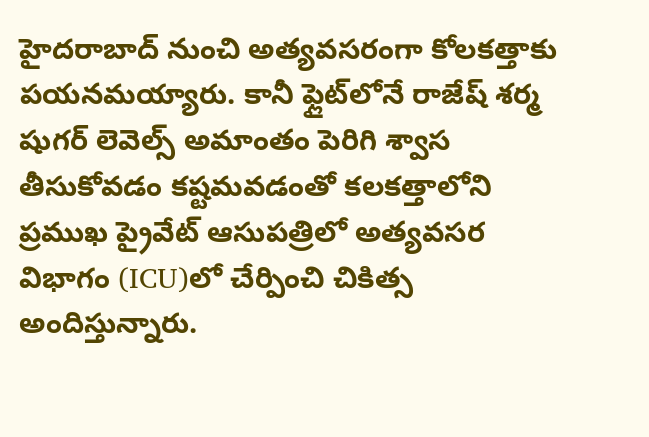హైదరాబాద్ నుంచి అత్యవసరంగా కోలకత్తాకు పయనమ‌య్యారు. కానీ ఫ్లైట్‌లోనే రాజేష్ శర్మ షుగర్ లెవెల్స్ అమాంతం పెరిగి శ్వాస తీసుకోవడం కష్టమవడంతో కలకత్తాలోని ప్రముఖ ప్రైవేట్ ఆసుపత్రిలో అత్యవసర విభాగం (ICU)లో చేర్పించి చికిత్స అందిస్తున్నారు.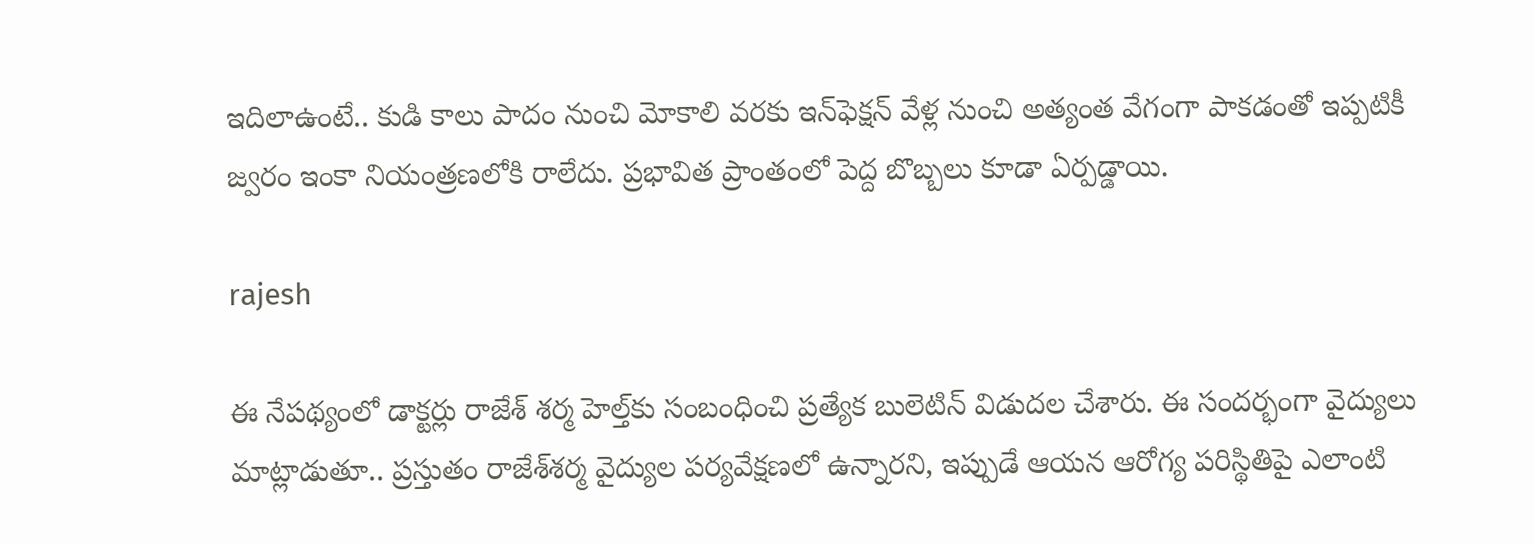ఇదిలాఉంటే.. కుడి కాలు పాదం నుంచి మోకాలి వరకు ఇన్‌ఫెక్షన్ వేళ్ల నుంచి అత్యంత వేగంగా పాకడంతో ఇప్ప‌టికీ జ్వరం ఇంకా నియంత్ర‌ణ‌లోకి రాలేదు. ప్రభావిత ప్రాంతంలో పెద్ద బొబ్బలు కూడా ఏర్పడ్డాయి.

rajesh

ఈ నేప‌థ్యంలో డాక్ట‌ర్లు రాజేశ్ శ‌ర్మ హెల్త్‌కు సంబంధించి ప్ర‌త్యేక బులెటిన్ విడుద‌ల చేశారు. ఈ సంద‌ర్భంగా వైద్యులు మాట్లాడుతూ.. ప్ర‌స్తుతం రాజేశ్‌శ‌ర్మ వైద్యుల ప‌ర్య‌వేక్ష‌ణ‌లో ఉన్నార‌ని, ఇప్పుడే ఆయ‌న ఆరోగ్య ప‌రిస్థితిపై ఎలాంటి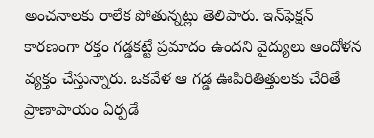అంచ‌నాల‌కు రాలేక పోతున్న‌ట్లు తెలిపారు. ఇన్‌ఫెక్షన్ కారణంగా రక్తం గడ్డకట్టే ప్రమాదం ఉందని వైద్యులు ఆందోళన వ్యక్తం చేస్తున్నారు. ఒకవేళ ఆ గడ్డ ఊపిరితిత్తులకు చేరితే ప్రాణాపాయం ఏర్పడే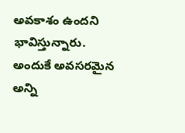అవకాశం ఉందని భావిస్తున్నారు. అందుకే అవసరమైన అన్ని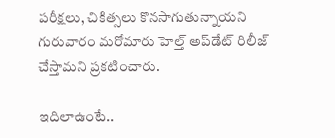పరీక్షలు, చికిత్సలు కొనసాగుతున్నాయని గురువారం మ‌రోమారు హెల్త్ అప్‌డేట్ రిలీజ్ చేస్తామ‌ని ప్ర‌క‌టించారు.

ఇదిలాఉంటే..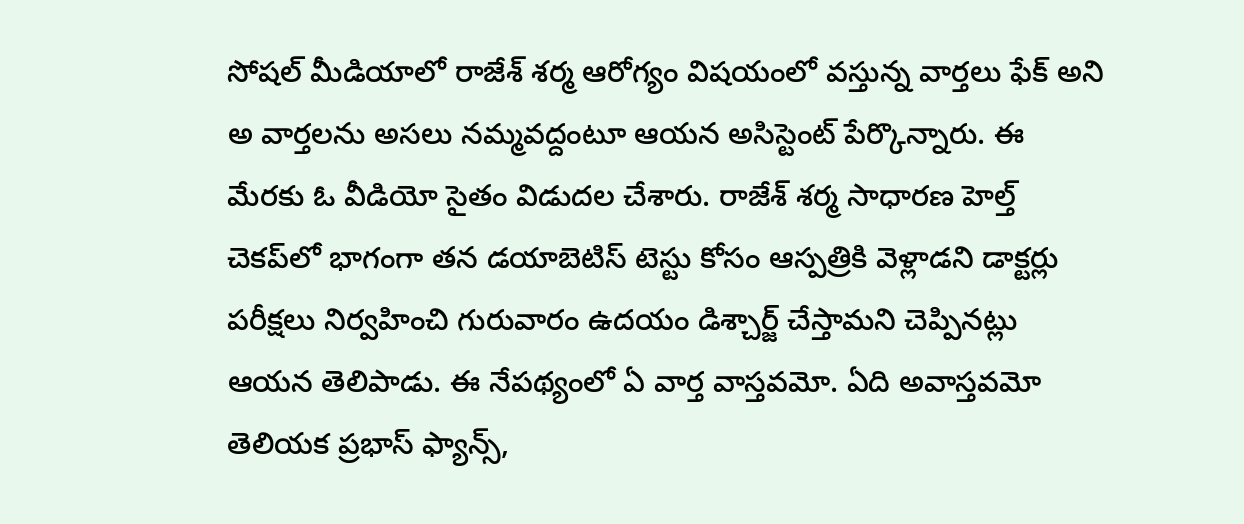సోష‌ల్ మీడియాలో రాజేశ్ శ‌ర్మ ఆరోగ్యం విష‌యంలో వ‌స్తున్న వార్త‌లు ఫేక్ అని అ వార్త‌ల‌ను అస‌లు న‌మ్మ‌వ‌ద్దంటూ ఆయ‌న అసిస్టెంట్ పేర్కొన్నారు. ఈ మేర‌కు ఓ వీడియో సైతం విడుద‌ల చేశారు. రాజేశ్ శ‌ర్మ సాధార‌ణ హెల్త్ చెక‌ప్‌లో భాగంగా త‌న డ‌యాబెటిస్ టెస్టు కోసం ఆస్ప‌త్రికి వెళ్లాడ‌ని డాక్ట‌ర్లు ప‌రీక్ష‌లు నిర్వ‌హించి గురువారం ఉద‌యం డిశ్చార్జ్ చేస్తామ‌ని చెప్పిన‌ట్లు ఆయ‌న తెలిపాడు. ఈ నేప‌థ్యంలో ఏ వార్త వాస్త‌వ‌మో. ఏది అవాస్త‌వ‌మో తెలియ‌క ప్ర‌భాస్ ఫ్యాన్స్‌,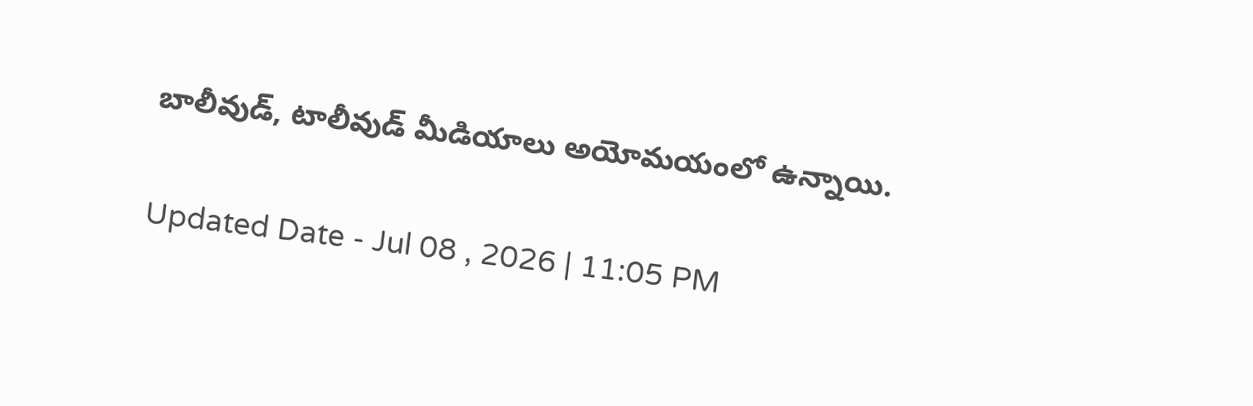బాలీవుడ్‌, టాలీవుడ్ మీడియాలు అయోమ‌యంలో ఉన్నాయి.

Updated Date - Jul 08 , 2026 | 11:05 PM